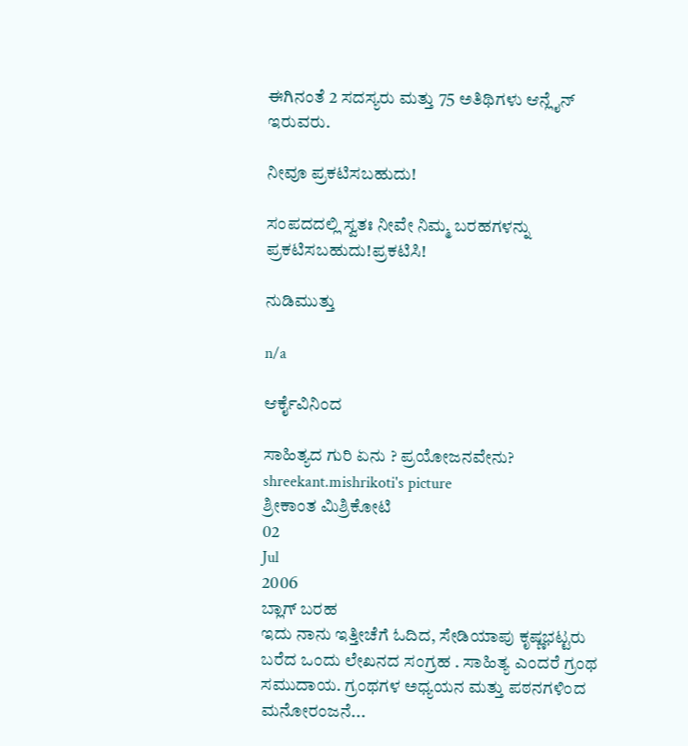ಈಗಿನಂತೆ 2 ಸದಸ್ಯರು ಮತ್ತು 75 ಅತಿಥಿಗಳು ಆನ್ಲೈನ್ ಇರುವರು.

ನೀವೂ ಪ್ರಕಟಿಸಬಹುದು!

ಸಂಪದದಲ್ಲಿ ಸ್ವತಃ ನೀವೇ ನಿಮ್ಮ ಬರಹಗಳನ್ನು ಪ್ರಕಟಿಸಬಹುದು!ಪ್ರಕಟಿಸಿ!

ನುಡಿಮುತ್ತು

n/a

ಆರ್ಕೈವಿನಿಂದ

ಸಾಹಿತ್ಯದ ಗುರಿ ಏನು ? ಪ್ರಯೋಜನವೇನು?
shreekant.mishrikoti's picture
ಶ್ರೀಕಾಂತ ಮಿಶ್ರಿಕೋಟಿ
02
Jul
2006
ಬ್ಲಾಗ್ ಬರಹ
ಇದು ನಾನು ಇತ್ತೀಚೆಗೆ ಓದಿದ, ಸೇಡಿಯಾಪು ಕೃಷ್ಣಭಟ್ಟರು ಬರೆದ ಒಂದು ಲೇಖನದ ಸಂಗ್ರಹ . ಸಾಹಿತ್ಯ ಎಂದರೆ ಗ್ರಂಥ ಸಮುದಾಯ. ಗ್ರಂಥಗಳ ಅಧ್ಯಯನ ಮತ್ತು ಪಠನಗಳಿಂದ ಮನೋರಂಜನೆ...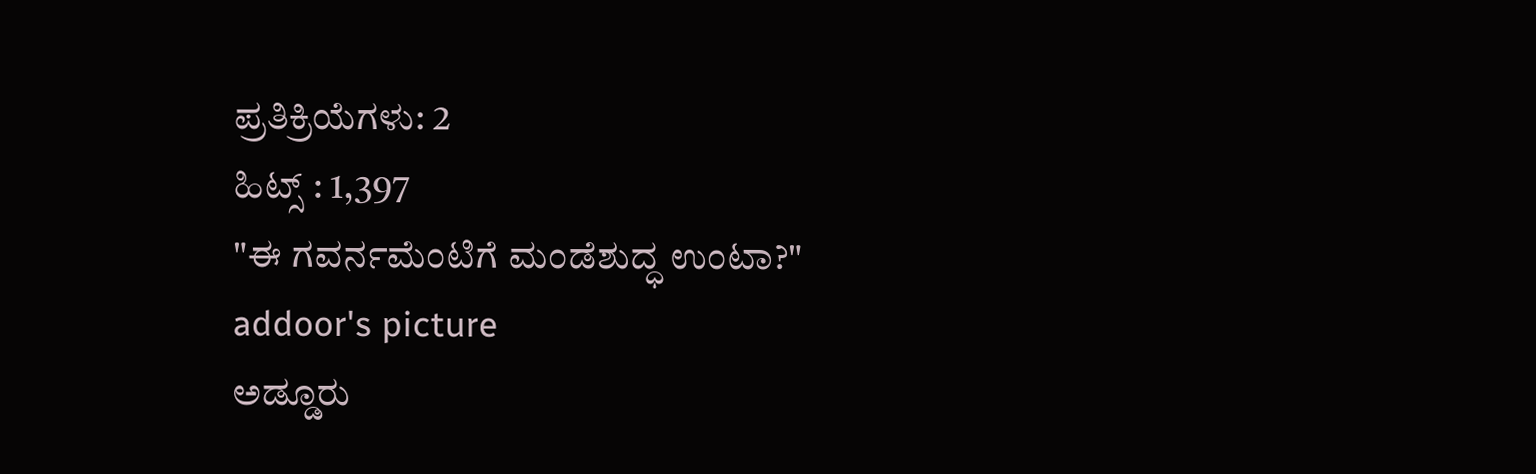ಪ್ರತಿಕ್ರಿಯೆಗಳು: 2
ಹಿಟ್ಸ್ : 1,397
"ಈ ಗವರ್ನಮೆಂಟಿಗೆ ಮಂಡೆಶುದ್ಧ ಉಂಟಾ?"
addoor's picture
ಅಡ್ಡೂರು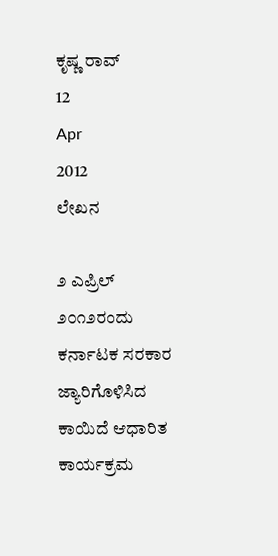ಕೃಷ್ಣ ರಾವ್
12
Apr
2012
ಲೇಖನ

೨ ಎಪ್ರಿಲ್ ೨೦೧೨ರಂದು ಕರ್ನಾಟಕ ಸರಕಾರ ಜ್ಯಾರಿಗೊಳಿಸಿದ ಕಾಯಿದೆ ಆಧಾರಿತ ಕಾರ್ಯಕ್ರಮ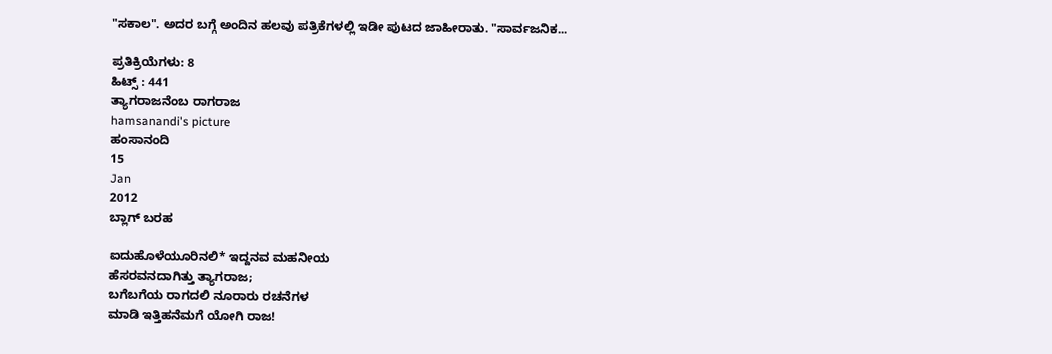"ಸಕಾಲ". ಅದರ ಬಗ್ಗೆ ಅಂದಿನ ಹಲವು ಪತ್ರಿಕೆಗಳಲ್ಲಿ ಇಡೀ ಪುಟದ ಜಾಹೀರಾತು. "ಸಾರ್ವಜನಿಕ...

ಪ್ರತಿಕ್ರಿಯೆಗಳು: 8
ಹಿಟ್ಸ್ : 441
ತ್ಯಾಗರಾಜನೆಂಬ ರಾಗರಾಜ
hamsanandi's picture
ಹಂಸಾನಂದಿ
15
Jan
2012
ಬ್ಲಾಗ್ ಬರಹ

ಐದುಹೊಳೆಯೂರಿನಲಿ* ಇದ್ದನವ ಮಹನೀಯ
ಹೆಸರವನದಾಗಿತ್ತು ತ್ಯಾಗರಾಜ;
ಬಗೆಬಗೆಯ ರಾಗದಲಿ ನೂರಾರು ರಚನೆಗಳ
ಮಾಡಿ ಇತ್ತಿಹನೆಮಗೆ ಯೋಗಿ ರಾಜ!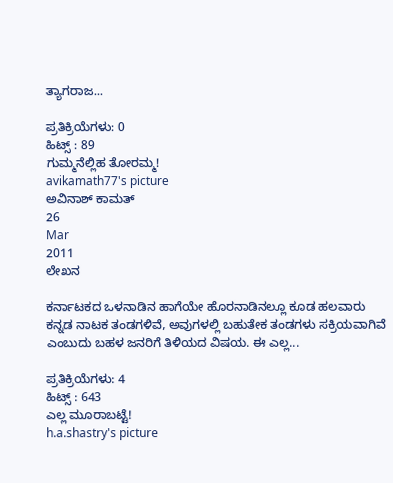ತ್ಯಾಗರಾಜ...

ಪ್ರತಿಕ್ರಿಯೆಗಳು: 0
ಹಿಟ್ಸ್ : 89
ಗುಮ್ಮನೆಲ್ಲಿಹ ತೋರಮ್ಮ!
avikamath77's picture
ಅವಿನಾಶ್ ಕಾಮತ್
26
Mar
2011
ಲೇಖನ

ಕರ್ನಾಟಕದ ಒಳನಾಡಿನ ಹಾಗೆಯೇ ಹೊರನಾಡಿನಲ್ಲೂ ಕೂಡ ಹಲವಾರು ಕನ್ನಡ ನಾಟಕ ತಂಡಗಳಿವೆ, ಅವುಗಳಲ್ಲಿ ಬಹುತೇಕ ತಂಡಗಳು ಸಕ್ರಿಯವಾಗಿವೆ ಎಂಬುದು ಬಹಳ ಜನರಿಗೆ ತಿಳಿಯದ ವಿಷಯ. ಈ ಎಲ್ಲ...

ಪ್ರತಿಕ್ರಿಯೆಗಳು: 4
ಹಿಟ್ಸ್ : 643
ಎಲ್ಲ ಮೂರಾಬಟ್ಟೆ!
h.a.shastry's picture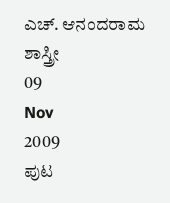ಎಚ್. ಆನಂದರಾಮ ಶಾಸ್ತ್ರೀ
09
Nov
2009
ಪುಟ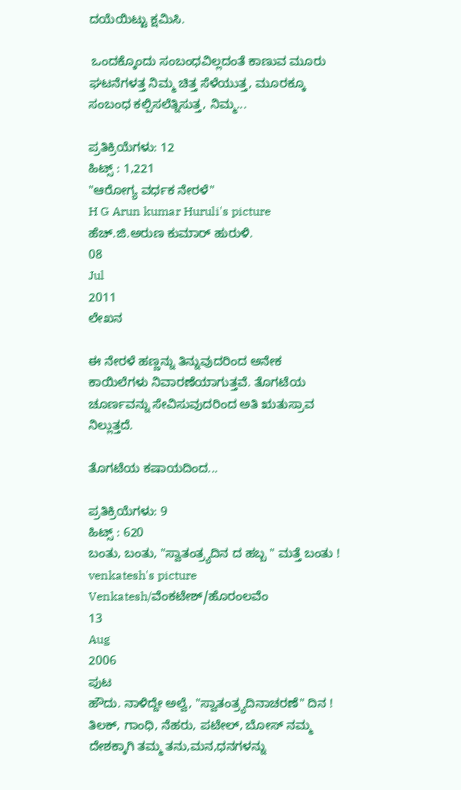ದಯೆಯಿಟ್ಟು ಕ್ಷಮಿಸಿ.

 ಒಂದಕ್ಕೊಂದು ಸಂಬಂಧವಿಲ್ಲದಂತೆ ಕಾಣುವ ಮೂರು ಘಟನೆಗಳತ್ತ ನಿಮ್ಮ ಚಿತ್ತ ಸೆಳೆಯುತ್ತ, ಮೂರಕ್ಕೂ ಸಂಬಂಧ ಕಲ್ಪಿಸಲೆತ್ನಿಸುತ್ತ, ನಿಮ್ಮ...

ಪ್ರತಿಕ್ರಿಯೆಗಳು: 12
ಹಿಟ್ಸ್ : 1,221
"ಆರೋಗ್ಯ ವರ್ಧಕ ನೇರಳೆ"
H G Arun kumar Huruli's picture
ಹೆಚ್.ಜಿ.ಅರುಣ ಕುಮಾರ್ ಹುರುಳಿ.
08
Jul
2011
ಲೇಖನ

ಈ ನೇರಳೆ ಹಣ್ಣನ್ನು ತಿನ್ನುವುದರಿಂದ ಅನೇಕ ಕಾಯಿಲೆಗಳು ನಿವಾರಣೆಯಾಗುತ್ತವೆ. ತೊಗಟೆಯ ಚೂರ್ಣವನ್ನು ಸೇವಿಸುವುದರಿಂದ ಅತಿ ಋತುಸ್ರಾವ ನಿಲ್ಲುತ್ತದೆ.

ತೊಗಟೆಯ ಕಷಾಯದಿಂದ...

ಪ್ರತಿಕ್ರಿಯೆಗಳು: 9
ಹಿಟ್ಸ್ : 620
ಬಂತು, ಬಂತು, "ಸ್ವಾತಂತ್ರ್ಯದಿನ ದ ಹಬ್ಬ " ಮತ್ತೆ ಬಂತು !
venkatesh's picture
Venkatesh/ವೆಂಕಟೇಶ್/ಹೊರಂಲವೆಂ
13
Aug
2006
ಪುಟ
ಹೌದು. ನಾಳಿದ್ದೇ ಅಲ್ವೆ, "ಸ್ವಾತಂತ್ರ್ಯದಿನಾಚರಣೆ" ದಿನ ! ತಿಲಕ್, ಗಾಂಧಿ, ನೆಹರು, ಪಟೇಲ್, ಬೋಸ್ ನಮ್ಮ ದೇಶಕ್ಕಾಗಿ ತಮ್ಮ ತನು,ಮನ,ಧನಗಳನ್ನು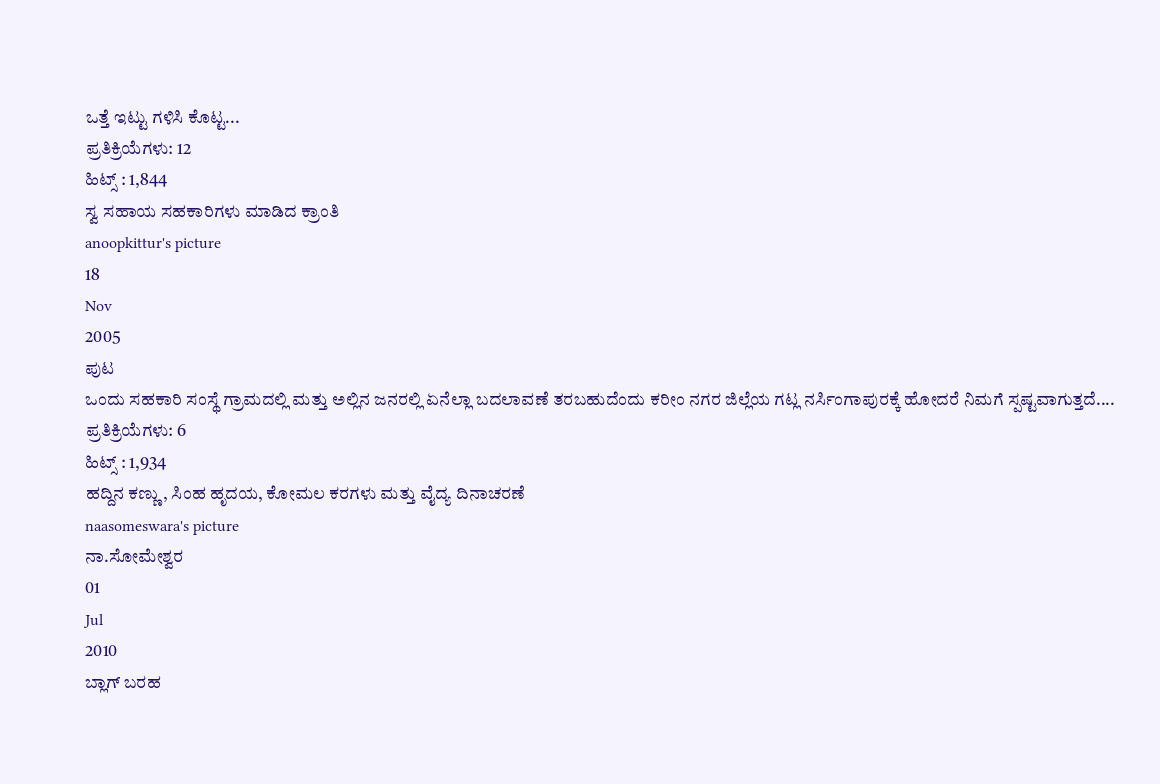ಒತ್ತೆ ಇಟ್ಟು ಗಳಿಸಿ ಕೊಟ್ಟ...
ಪ್ರತಿಕ್ರಿಯೆಗಳು: 12
ಹಿಟ್ಸ್ : 1,844
ಸ್ವ ಸಹಾಯ ಸಹಕಾರಿಗಳು ಮಾಡಿದ ಕ್ರಾಂತಿ
anoopkittur's picture
18
Nov
2005
ಪುಟ
ಒಂದು ಸಹಕಾರಿ ಸಂಸ್ಥೆ ಗ್ರಾಮದಲ್ಲಿ ಮತ್ತು ಅಲ್ಲಿನ ಜನರಲ್ಲಿ ಏನೆಲ್ಲಾ ಬದಲಾವಣೆ ತರಬಹುದೆಂದು ಕರೀಂ ನಗರ ಜಿಲ್ಲೆಯ ಗಟ್ಲ ನರ್ಸಿಂಗಾಪುರಕ್ಕೆ ಹೋದರೆ ನಿಮಗೆ ಸ್ಪಷ್ಟವಾಗುತ್ತದೆ....
ಪ್ರತಿಕ್ರಿಯೆಗಳು: 6
ಹಿಟ್ಸ್ : 1,934
ಹದ್ದಿನ ಕಣ್ಣು, ಸಿಂಹ ಹೃದಯ, ಕೋಮಲ ಕರಗಳು ಮತ್ತು ವೈದ್ಯ ದಿನಾಚರಣೆ
naasomeswara's picture
ನಾ.ಸೋಮೇಶ್ವರ
01
Jul
2010
ಬ್ಲಾಗ್ ಬರಹ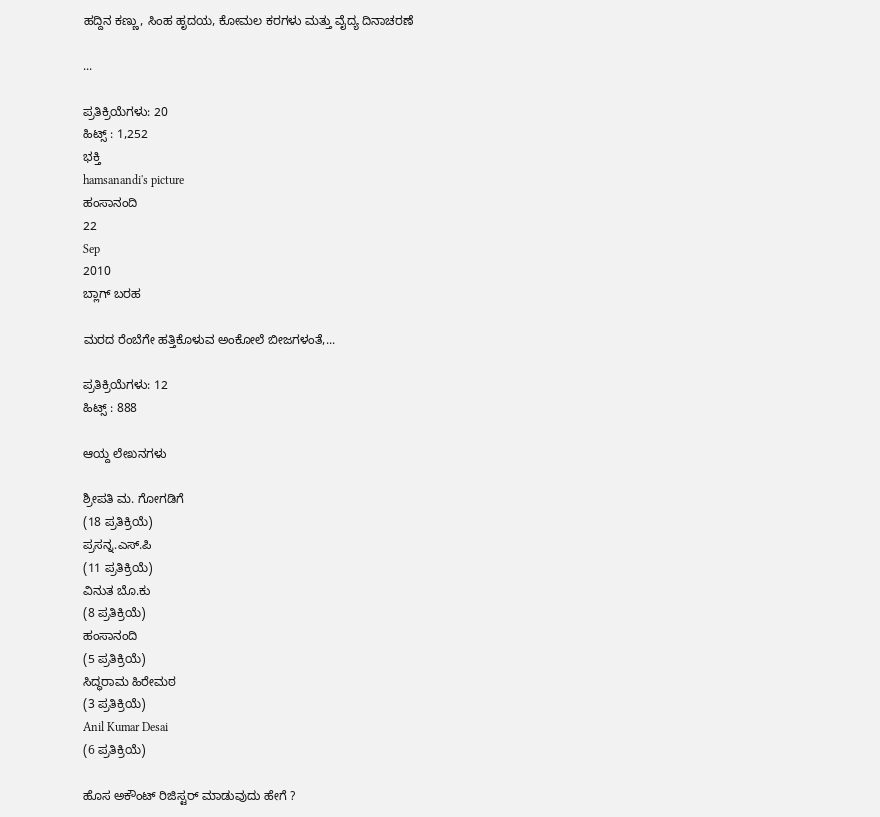ಹದ್ದಿನ ಕಣ್ಣು, ಸಿಂಹ ಹೃದಯ, ಕೋಮಲ ಕರಗಳು ಮತ್ತು ವೈದ್ಯ ದಿನಾಚರಣೆ

...

ಪ್ರತಿಕ್ರಿಯೆಗಳು: 20
ಹಿಟ್ಸ್ : 1,252
ಭಕ್ತಿ
hamsanandi's picture
ಹಂಸಾನಂದಿ
22
Sep
2010
ಬ್ಲಾಗ್ ಬರಹ

ಮರದ ರೆಂಬೆಗೇ ಹತ್ತಿಕೊಳುವ ಅಂಕೋಲೆ ಬೀಜಗಳಂತೆ,...

ಪ್ರತಿಕ್ರಿಯೆಗಳು: 12
ಹಿಟ್ಸ್ : 888

ಆಯ್ದ ಲೇಖನಗಳು

ಶ್ರೀಪತಿ ಮ. ಗೋಗಡಿಗೆ
(18 ಪ್ರತಿಕ್ರಿಯೆ)
ಪ್ರಸನ್ನ.ಎಸ್.ಪಿ
(11 ಪ್ರತಿಕ್ರಿಯೆ)
ವಿನುತ ಬೊ.ಕು
(8 ಪ್ರತಿಕ್ರಿಯೆ)
ಹಂಸಾನಂದಿ
(5 ಪ್ರತಿಕ್ರಿಯೆ)
ಸಿದ್ಧರಾಮ ಹಿರೇಮಠ
(3 ಪ್ರತಿಕ್ರಿಯೆ)
Anil Kumar Desai
(6 ಪ್ರತಿಕ್ರಿಯೆ)

ಹೊಸ ಅಕೌಂಟ್ ರಿಜಿಸ್ಟರ್ ಮಾಡುವುದು ಹೇಗೆ ?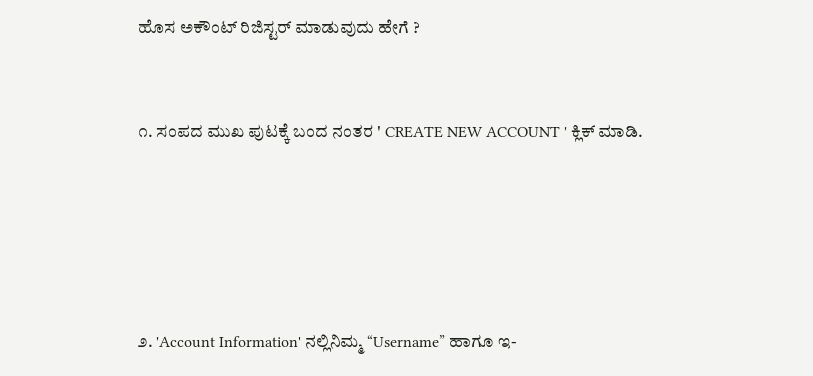ಹೊಸ ಅಕೌಂಟ್ ರಿಜಿಸ್ಟರ್ ಮಾಡುವುದು ಹೇಗೆ ?



೧. ಸಂಪದ ಮುಖ ಪುಟಕ್ಕೆ ಬಂದ ನಂತರ ' CREATE NEW ACCOUNT ' ಕ್ಲಿಕ್ ಮಾಡಿ.







೨. 'Account Information' ನಲ್ಲಿನಿಮ್ಮ “Username” ಹಾಗೂ ಇ-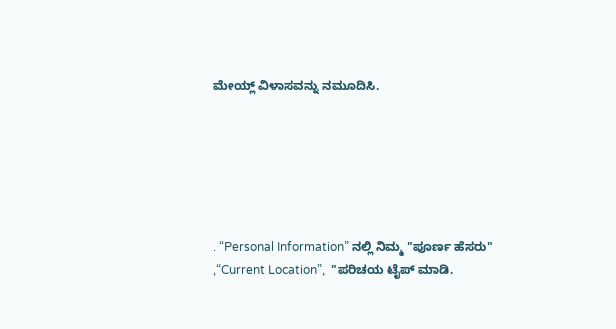ಮೇಯ್ಲ್ ವಿಳಾಸವನ್ನು ನಮೂದಿಸಿ.






. “Personal Information” ನಲ್ಲಿ ನಿಮ್ಮ "ಪೂರ್ಣ ಹೆಸರು" ,“Current Location”,  "ಪರಿಚಯ ಟೈಪ್ ಮಾಡಿ.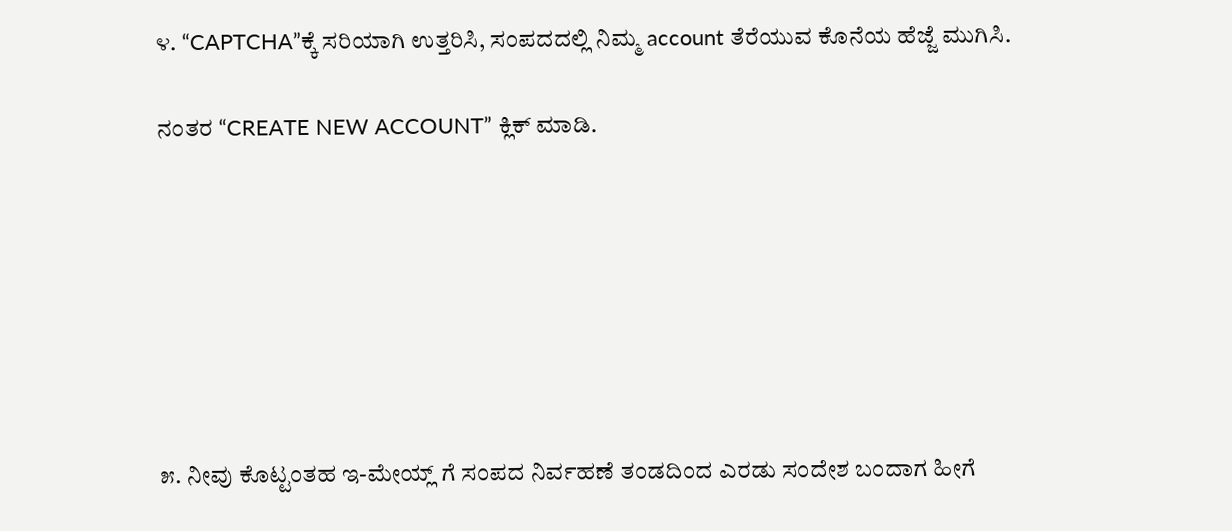೪. “CAPTCHA”ಕ್ಕೆ ಸರಿಯಾಗಿ ಉತ್ತರಿಸಿ, ಸಂಪದದಲ್ಲಿ ನಿಮ್ಮ account ತೆರೆಯುವ ಕೊನೆಯ ಹೆಜ್ಜೆ ಮುಗಿಸಿ.

ನಂತರ “CREATE NEW ACCOUNT” ಕ್ಲಿಕ್ ಮಾಡಿ.







೫. ನೀವು ಕೊಟ್ಟಂತಹ ಇ-ಮೇಯ್ಲ್ ಗೆ ಸಂಪದ ನಿರ್ವಹಣೆ ತಂಡದಿಂದ ಎರಡು ಸಂದೇಶ ಬಂದಾಗ ಹೀಗೆ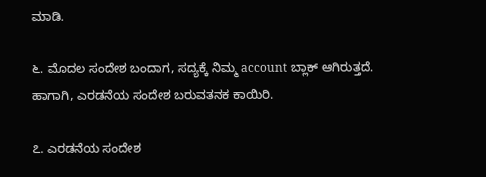ಮಾಡಿ.

೬. ಮೊದಲ ಸಂದೇಶ ಬಂದಾಗ, ಸದ್ಯಕ್ಕೆ ನಿಮ್ಮ account ಬ್ಲಾಕ್ ಆಗಿರುತ್ತದೆ. ಹಾಗಾಗಿ, ಎರಡನೆಯ ಸಂದೇಶ ಬರುವತನಕ ಕಾಯಿರಿ.

೭. ಎರಡನೆಯ ಸಂದೇಶ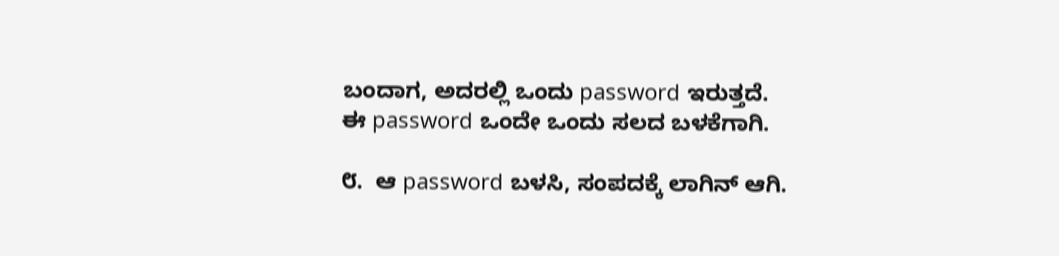ಬಂದಾಗ, ಅದರಲ್ಲಿ ಒಂದು password ಇರುತ್ತದೆ. ಈ password ಒಂದೇ ಒಂದು ಸಲದ ಬಳಕೆಗಾಗಿ.

೮.  ಆ password ಬಳಸಿ, ಸಂಪದಕ್ಕೆ ಲಾಗಿನ್ ಆಗಿ.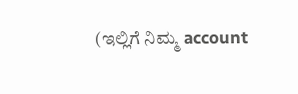(ಇಲ್ಲಿಗೆ ನಿಮ್ಮ account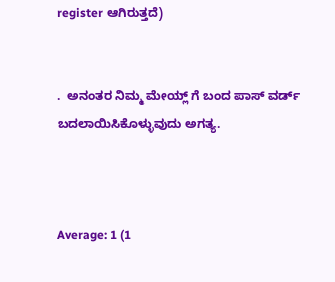register ಆಗಿರುತ್ತದೆ)


.  ಅನಂತರ ನಿಮ್ಮ ಮೇಯ್ಲ್ ಗೆ ಬಂದ ಪಾಸ್ ವರ್ಡ್ ಬದಲಾಯಿಸಿಕೊಳ್ಳುವುದು ಅಗತ್ಯ.



Average: 1 (1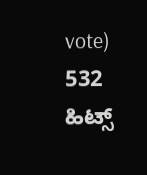vote)
532 ಹಿಟ್ಸ್